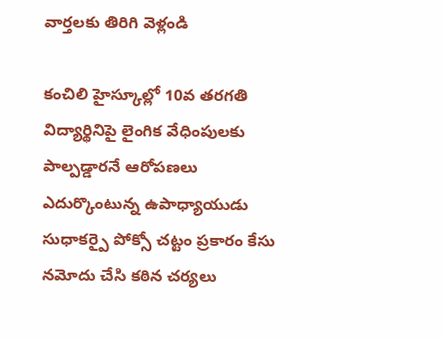వార్తలకు తిరిగి వెళ్లండి

కంచిలి హైస్కూల్లో 10వ తరగతి విద్యార్థినిపై లైంగిక వేధింపులకు పాల్పడ్డారనే ఆరోపణలు ఎదుర్కొంటున్న ఉపాధ్యాయుడు సుధాకర్పై పోక్సో చట్టం ప్రకారం కేసు నమోదు చేసి కఠిన చర్యలు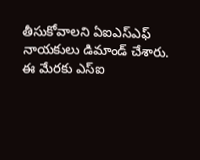తీసుకోవాలని ఏఐఎస్ఎఫ్ నాయకులు డిమాండ్ చేశారు. ఈ మేరకు ఎస్ఐ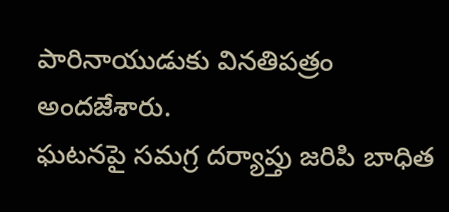పారినాయుడుకు వినతిపత్రం అందజేశారు.
ఘటనపై సమగ్ర దర్యాప్తు జరిపి బాధిత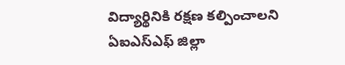విద్యార్థినికి రక్షణ కల్పించాలని ఏఐఎస్ఎఫ్ జిల్లా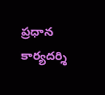ప్రధాన కార్యదర్శి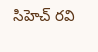సిహెచ్ రవి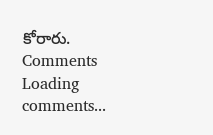కోరారు.
Comments
Loading comments...